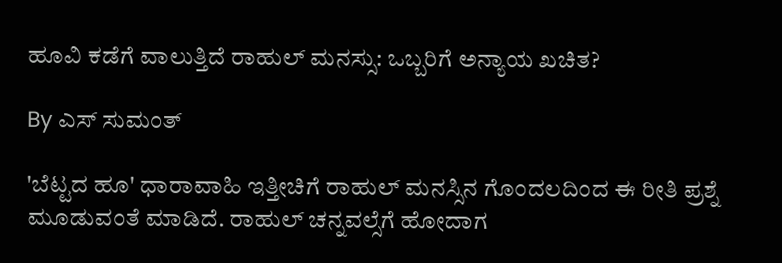ಹೂವಿ ಕಡೆಗೆ ವಾಲುತ್ತಿದೆ ರಾಹುಲ್ ಮನಸ್ಸು: ಒಬ್ಬರಿಗೆ ಅನ್ಯಾಯ ಖಚಿತ?

By ಎಸ್ ಸುಮಂತ್

'ಬೆಟ್ಟದ ಹೂ' ಧಾರಾವಾಹಿ ಇತ್ತೀಚಿಗೆ ರಾಹುಲ್ ಮನಸ್ಸಿನ ಗೊಂದಲದಿಂದ ಈ ರೀತಿ ಪ್ರಶ್ನೆ ಮೂಡುವಂತೆ ಮಾಡಿದೆ. ರಾಹುಲ್ ಚನ್ನವಲ್ಸೆಗೆ ಹೋದಾಗ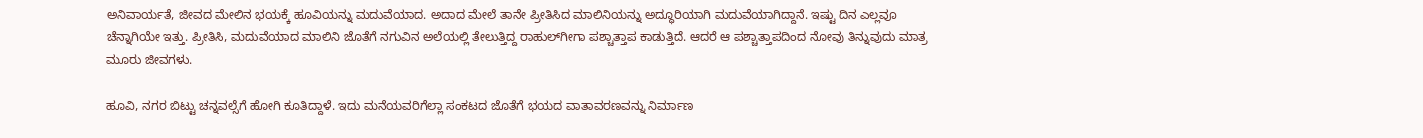ಅನಿವಾರ್ಯತೆ, ಜೀವದ ಮೇಲಿನ ಭಯಕ್ಕೆ ಹೂವಿಯನ್ನು ಮದುವೆಯಾದ. ಅದಾದ ಮೇಲೆ ತಾನೇ ಪ್ರೀತಿಸಿದ ಮಾಲಿನಿಯನ್ನು ಅದ್ಧೂರಿಯಾಗಿ ಮದುವೆಯಾಗಿದ್ದಾನೆ. ಇಷ್ಟು ದಿನ ಎಲ್ಲವೂ ಚೆನ್ನಾಗಿಯೇ ಇತ್ತು. ಪ್ರೀತಿಸಿ, ಮದುವೆಯಾದ ಮಾಲಿನಿ ಜೊತೆಗೆ ನಗುವಿನ ಅಲೆಯಲ್ಲಿ ತೇಲುತ್ತಿದ್ದ ರಾಹುಲ್‌ಗೀಗಾ ಪಶ್ಚಾತ್ತಾಪ ಕಾಡುತ್ತಿದೆ. ಆದರೆ ಆ ಪಶ್ಚಾತ್ತಾಪದಿಂದ ನೋವು ತಿನ್ನುವುದು ಮಾತ್ರ ಮೂರು ಜೀವಗಳು.

ಹೂವಿ, ನಗರ ಬಿಟ್ಟು ಚನ್ನವಲ್ಸೆಗೆ ಹೋಗಿ ಕೂತಿದ್ದಾಳೆ. ಇದು ಮನೆಯವರಿಗೆಲ್ಲಾ ಸಂಕಟದ ಜೊತೆಗೆ ಭಯದ ವಾತಾವರಣವನ್ನು ನಿರ್ಮಾಣ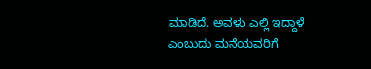ಮಾಡಿದೆ. ಅವಳು ಎಲ್ಲಿ ಇದ್ದಾಳೆ ಎಂಬುದು ಮನೆಯವರಿಗೆ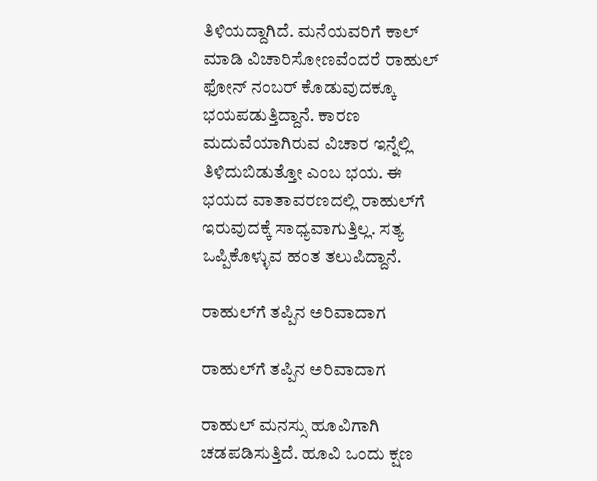ತಿಳಿಯದ್ದಾಗಿದೆ. ಮನೆಯವರಿಗೆ ಕಾಲ್ ಮಾಡಿ ವಿಚಾರಿಸೋಣವೆಂದರೆ ರಾಹುಲ್ ಫೋನ್ ನಂಬರ್ ಕೊಡುವುದಕ್ಕೂ ಭಯಪಡುತ್ತಿದ್ದಾನೆ. ಕಾರಣ ಮದುವೆಯಾಗಿರುವ ವಿಚಾರ ಇನ್ನೆಲ್ಲಿ ತಿಳಿದುಬಿಡುತ್ತೋ ಎಂಬ ಭಯ. ಈ ಭಯದ ವಾತಾವರಣದಲ್ಲಿ ರಾಹುಲ್‌ಗೆ ಇರುವುದಕ್ಕೆ ಸಾಧ್ಯವಾಗುತ್ತಿಲ್ಲ. ಸತ್ಯ ಒಪ್ಪಿಕೊಳ್ಳುವ ಹಂತ ತಲುಪಿದ್ದಾನೆ.

ರಾಹುಲ್‌ಗೆ ತಪ್ಪಿನ ಅರಿವಾದಾಗ

ರಾಹುಲ್‌ಗೆ ತಪ್ಪಿನ ಅರಿವಾದಾಗ

ರಾಹುಲ್ ಮನಸ್ಸು ಹೂವಿಗಾಗಿ ಚಡಪಡಿಸುತ್ತಿದೆ. ಹೂವಿ ಒಂದು ಕ್ಷಣ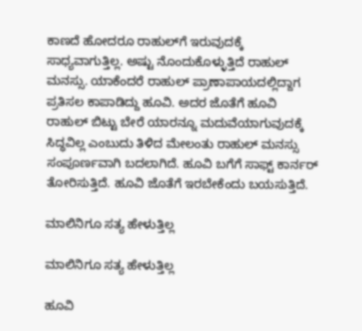ಕಾಣದೆ ಹೋದರೂ ರಾಹುಲ್‌ಗೆ ಇರುವುದಕ್ಕೆ ಸಾಧ್ಯವಾಗುತ್ತಿಲ್ಲ. ಅಷ್ಟು ನೊಂದುಕೊಳ್ಳುತ್ತಿದೆ ರಾಹುಲ್ ಮನಸ್ಸು. ಯಾಕೆಂದರೆ ರಾಹುಲ್ ಪ್ರಾಣಾಪಾಯದಲ್ಲಿದ್ದಾಗ ಪ್ರತಿಸಲ ಕಾಪಾಡಿದ್ದು ಹೂವಿ. ಅದರ ಜೊತೆಗೆ ಹೂವಿ ರಾಹುಲ್ ಬಿಟ್ಟು ಬೇರೆ ಯಾರನ್ನೂ ಮದುವೆಯಾಗುವುದಕ್ಕೆ ಸಿದ್ಧವಿಲ್ಲ ಎಂಬುದು ತಿಳಿದ ಮೇಲಂತು ರಾಹುಲ್ ಮನಸ್ಸು ಸಂಪೂರ್ಣವಾಗಿ ಬದಲಾಗಿದೆ. ಹೂವಿ ಬಗೆಗೆ ಸಾಫ್ಟ್ ಕಾರ್ನರ್ ತೋರಿಸುತ್ತಿದೆ. ಹೂವಿ ಜೊತೆಗೆ ಇರಬೇಕೆಂದು ಬಯಸುತ್ತಿದೆ.

ಮಾಲಿನಿಗೂ ಸತ್ಯ ಹೇಳುತ್ತಿಲ್ಲ

ಮಾಲಿನಿಗೂ ಸತ್ಯ ಹೇಳುತ್ತಿಲ್ಲ

ಹೂವಿ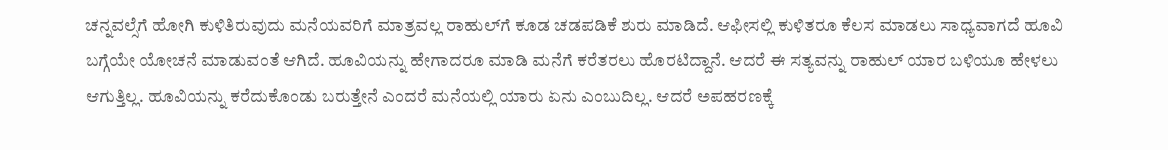ಚನ್ನವಲ್ಸೆಗೆ ಹೋಗಿ ಕುಳಿತಿರುವುದು ಮನೆಯವರಿಗೆ ಮಾತ್ರವಲ್ಲ ರಾಹುಲ್‌ಗೆ ಕೂಡ ಚಡಪಡಿಕೆ ಶುರು ಮಾಡಿದೆ. ಆಫೀಸಲ್ಲಿ ಕುಳಿತರೂ ಕೆಲಸ ಮಾಡಲು ಸಾಧ್ಯವಾಗದೆ ಹೂವಿ ಬಗ್ಗೆಯೇ ಯೋಚನೆ ಮಾಡುವಂತೆ ಆಗಿದೆ. ಹೂವಿಯನ್ನು ಹೇಗಾದರೂ ಮಾಡಿ ಮನೆಗೆ ಕರೆತರಲು ಹೊರಟಿದ್ದಾನೆ. ಆದರೆ ಈ ಸತ್ಯವನ್ನು ರಾಹುಲ್ ಯಾರ ಬಳಿಯೂ ಹೇಳಲು ಆಗುತ್ತಿಲ್ಲ. ಹೂವಿಯನ್ನು ಕರೆದುಕೊಂಡು ಬರುತ್ತೇನೆ ಎಂದರೆ ಮನೆಯಲ್ಲಿ ಯಾರು ಏನು ಎಂಬುದಿಲ್ಲ. ಆದರೆ ಅಪಹರಣಕ್ಕೆ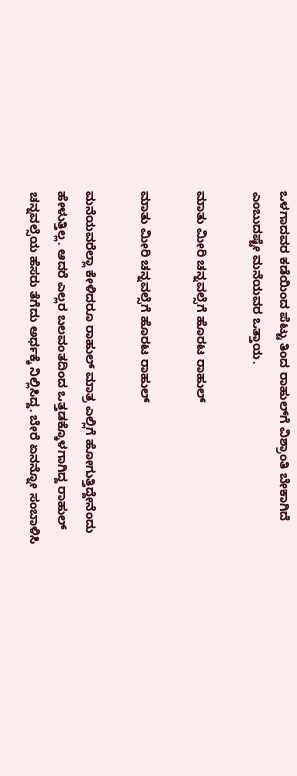ಒಳಗಾದವರ ಕಡೆಯಿಂದ ಪೆಟ್ಟು ತಿಂದ ರಾಹುಲ್‌ಗೆ ವಿಶ್ರಾಂತಿ ಬೇಕಾಗಿದೆ ಎಂಬುದಷ್ಟೇ ಮನೆಯವರ ಒತ್ತಾಯ.

ಮಾತು ಮೀರಿ ಚನ್ನವಲ್ಸೆಗೆ ಹೊರಟ ರಾಹುಲ್

ಮಾತು ಮೀರಿ ಚನ್ನವಲ್ಸೆಗೆ ಹೊರಟ ರಾಹುಲ್

ಮನೆಯವರೆಲ್ಲಾ ಕೇಳಿದರೂ ರಾಹುಲ್ ಮಾತ್ರ ಎಲ್ಲಿಗೆ ಹೋಗುತ್ತಿದ್ದೇನೆಂದು ಹೇಳುತ್ತಿಲ್ಲ. ಆದರೆ ಎಲ್ಲರ ಬಲವಂತದಿಂದ ಒತ್ತಡಕ್ಕೊಳಗಾಗಿದ್ದ ರಾಹುಲ್ ಚನ್ನವಲ್ಸೆಯ ಹೆಸರು ತೆಗೆದು ಅರ್ಧಕ್ಕೆ ನಿಲ್ಲಿಸಿದ್ದ. ಬೇರೆ ಏನನ್ನೋ ಸಂಬಾಳಿಸಿ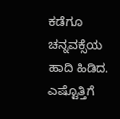ಕಡೆಗೂ ಚನ್ನವಕ್ಸೆಯ ಹಾದಿ ಹಿಡಿದ. ಎಷ್ಟೊತ್ತಿಗೆ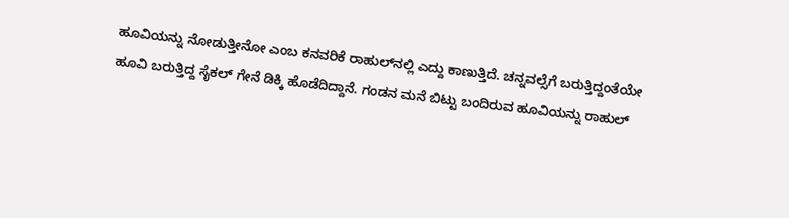ಹೂವಿಯನ್ನು ನೋಡುತ್ತೀನೋ ಎಂಬ ಕನವರಿಕೆ ರಾಹುಲ್‌ನಲ್ಲಿ ಎದ್ದು ಕಾಣುತ್ತಿದೆ. ಚನ್ನವಲ್ಸೆಗೆ ಬರುತ್ತಿದ್ದಂತೆಯೇ ಹೂವಿ ಬರುತ್ತಿದ್ದ ಸೈಕಲ್ ಗೇನೆ ಡಿಕ್ಕಿ ಹೊಡೆದಿದ್ದಾನೆ. ಗಂಡನ ಮನೆ ಬಿಟ್ಟು ಬಂದಿರುವ ಹೂವಿಯನ್ನು ರಾಹುಲ್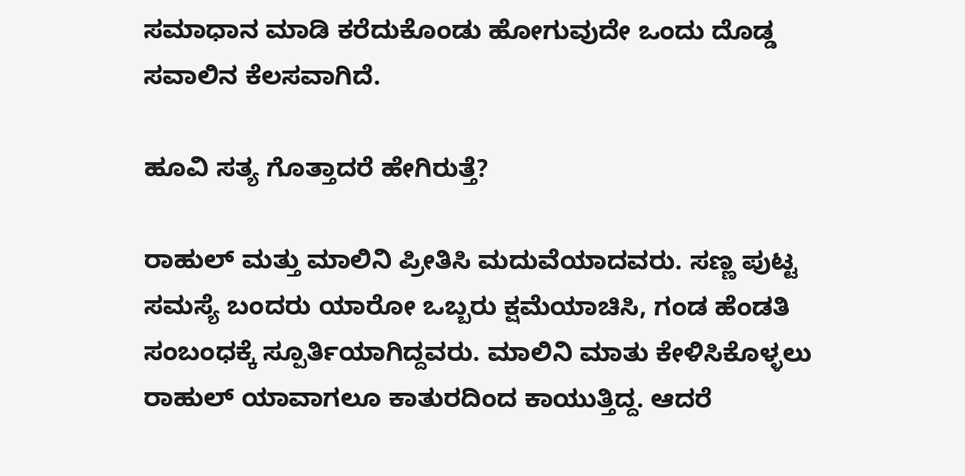ಸಮಾಧಾನ ಮಾಡಿ ಕರೆದುಕೊಂಡು ಹೋಗುವುದೇ ಒಂದು ದೊಡ್ಡ ಸವಾಲಿನ ಕೆಲಸವಾಗಿದೆ.

ಹೂವಿ ಸತ್ಯ ಗೊತ್ತಾದರೆ ಹೇಗಿರುತ್ತೆ?

ರಾಹುಲ್ ಮತ್ತು ಮಾಲಿನಿ ಪ್ರೀತಿಸಿ ಮದುವೆಯಾದವರು. ಸಣ್ಣ ಪುಟ್ಟ ಸಮಸ್ಯೆ ಬಂದರು ಯಾರೋ ಒಬ್ಬರು ಕ್ಷಮೆಯಾಚಿಸಿ, ಗಂಡ ಹೆಂಡತಿ ಸಂಬಂಧಕ್ಕೆ ಸ್ಪೂರ್ತಿಯಾಗಿದ್ದವರು. ಮಾಲಿನಿ ಮಾತು ಕೇಳಿಸಿಕೊಳ್ಳಲು ರಾಹುಲ್ ಯಾವಾಗಲೂ ಕಾತುರದಿಂದ ಕಾಯುತ್ತಿದ್ದ. ಆದರೆ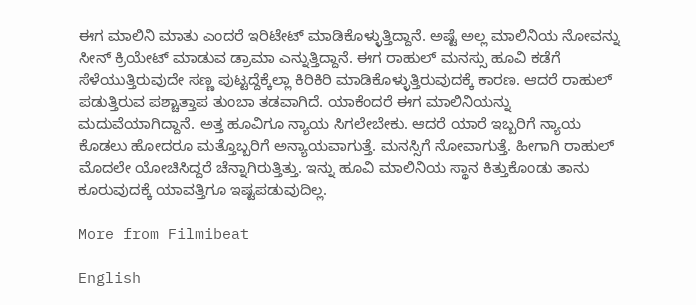ಈಗ ಮಾಲಿನಿ ಮಾತು ಎಂದರೆ ಇರಿಟೇಟ್ ಮಾಡಿಕೊಳ್ಳುತ್ತಿದ್ದಾನೆ. ಅಷ್ಟೆ ಅಲ್ಲ ಮಾಲಿನಿಯ ನೋವನ್ನು ಸೀನ್ ಕ್ರಿಯೇಟ್ ಮಾಡುವ ಡ್ರಾಮಾ ಎನ್ನುತ್ತಿದ್ದಾನೆ. ಈಗ ರಾಹುಲ್ ಮನಸ್ಸು ಹೂವಿ ಕಡೆಗೆ ಸೆಳೆಯುತ್ತಿರುವುದೇ ಸಣ್ಣ ಪುಟ್ಟದ್ದೆಕ್ಕೆಲ್ಲಾ ಕಿರಿಕಿರಿ ಮಾಡಿಕೊಳ್ಳುತ್ತಿರುವುದಕ್ಕೆ ಕಾರಣ. ಆದರೆ ರಾಹುಲ್ ಪಡುತ್ತಿರುವ ಪಶ್ಚಾತ್ತಾಪ ತುಂಬಾ ತಡವಾಗಿದೆ. ಯಾಕೆಂದರೆ ಈಗ ಮಾಲಿನಿಯನ್ನು ಮದುವೆಯಾಗಿದ್ದಾನೆ. ಅತ್ತ ಹೂವಿಗೂ ನ್ಯಾಯ ಸಿಗಲೇಬೇಕು. ಆದರೆ ಯಾರೆ ಇಬ್ಬರಿಗೆ ನ್ಯಾಯ ಕೊಡಲು ಹೋದರೂ ಮತ್ತೊಬ್ಬರಿಗೆ ಅನ್ಯಾಯವಾಗುತ್ತೆ. ಮನಸ್ಸಿಗೆ ನೋವಾಗುತ್ತೆ. ಹೀಗಾಗಿ ರಾಹುಲ್ ಮೊದಲೇ ಯೋಚಿಸಿದ್ದರೆ ಚೆನ್ನಾಗಿರುತ್ತಿತ್ತು. ಇನ್ನು ಹೂವಿ ಮಾಲಿನಿಯ ಸ್ಥಾನ ಕಿತ್ತುಕೊಂಡು ತಾನು ಕೂರುವುದಕ್ಕೆ ಯಾವತ್ತಿಗೂ ಇಷ್ಟಪಡುವುದಿಲ್ಲ.

More from Filmibeat

English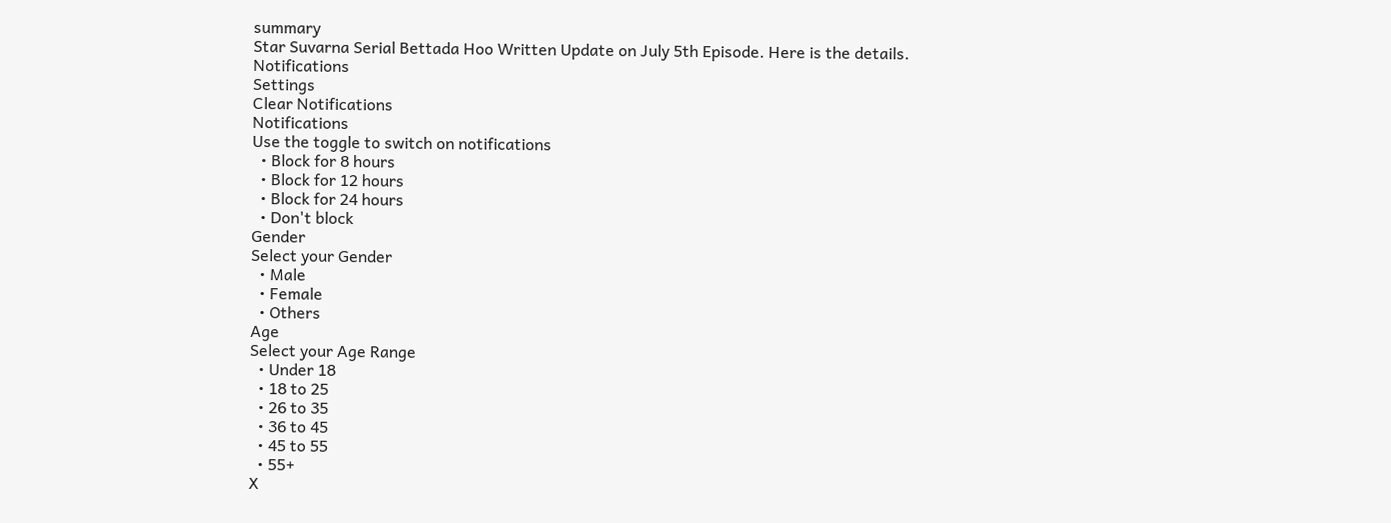summary
Star Suvarna Serial Bettada Hoo Written Update on July 5th Episode. Here is the details.
Notifications
Settings
Clear Notifications
Notifications
Use the toggle to switch on notifications
  • Block for 8 hours
  • Block for 12 hours
  • Block for 24 hours
  • Don't block
Gender
Select your Gender
  • Male
  • Female
  • Others
Age
Select your Age Range
  • Under 18
  • 18 to 25
  • 26 to 35
  • 36 to 45
  • 45 to 55
  • 55+
X